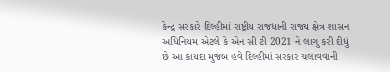કેન્દ્ર સરકારે દિલ્હીમાં રાષ્ટ્રીય રાજધાની રાજ્ય ક્ષેત્ર શાસન અધિનિયમ એટલે કે એન સી ટી 2021 ને લાગુ કરી દીધું છે આ કાયદા મુજબ હવે દિલ્હીમાં સરકાર ચલાવવાની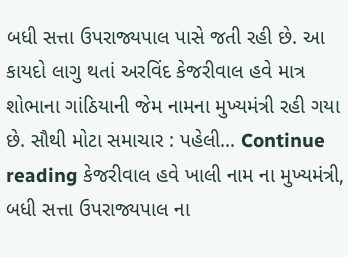બધી સત્તા ઉપરાજ્યપાલ પાસે જતી રહી છે. આ કાયદો લાગુ થતાં અરવિંદ કેજરીવાલ હવે માત્ર શોભાના ગાંઠિયાની જેમ નામના મુખ્યમંત્રી રહી ગયા છે. સૌથી મોટા સમાચાર : પહેલી… Continue reading કેજરીવાલ હવે ખાલી નામ ના મુખ્યમંત્રી, બધી સત્તા ઉપરાજ્યપાલ ના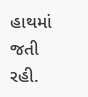હાથમાં જતી રહી.